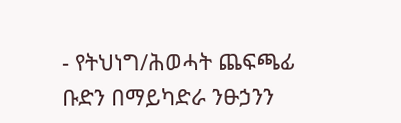- የትህነግ/ሕወሓት ጨፍጫፊ ቡድን በማይካድራ ንፁኃንን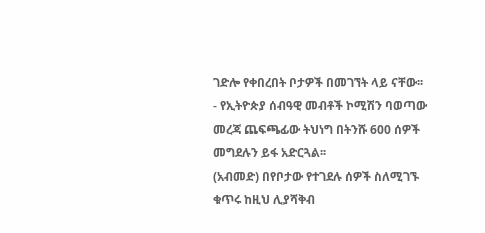ገድሎ የቀበረበት ቦታዎች በመገኘት ላይ ናቸው፡፡
- የኢትዮጵያ ሰብዓዊ መብቶች ኮሚሽን ባወጣው መረጃ ጨፍጫፊው ትህነግ በትንሹ 600 ሰዎች መግደሉን ይፋ አድርጓል፡፡
(አብመድ) በየቦታው የተገደሉ ሰዎች ስለሚገኙ ቁጥሩ ከዚህ ሊያሻቅብ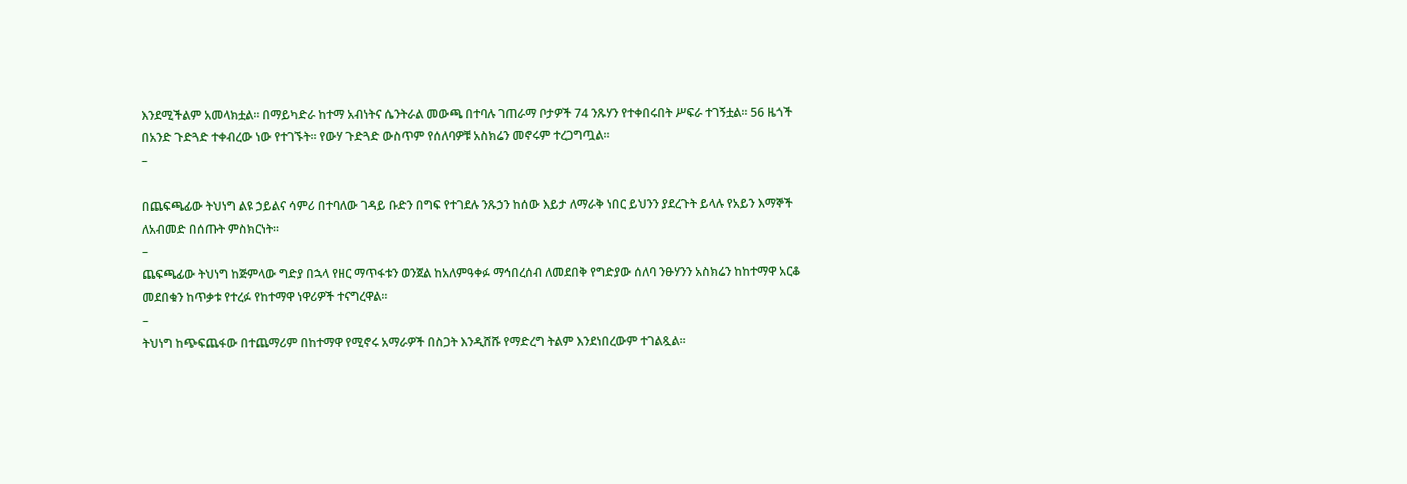እንደሚችልም አመላክቷል፡፡ በማይካድራ ከተማ አብነትና ሴንትራል መውጫ በተባሉ ገጠራማ ቦታዎች 74 ንጹሃን የተቀበሩበት ሥፍራ ተገኝቷል፡፡ 56 ዜጎች በአንድ ጉድጓድ ተቀብረው ነው የተገኙት፡፡ የውሃ ጉድጓድ ውስጥም የሰለባዎቹ አስክሬን መኖሩም ተረጋግጧል፡፡
–

በጨፍጫፊው ትህነግ ልዩ ኃይልና ሳምሪ በተባለው ገዳይ ቡድን በግፍ የተገደሉ ንጹኃን ከሰው እይታ ለማራቅ ነበር ይህንን ያደረጉት ይላሉ የአይን እማኞች ለአብመድ በሰጡት ምስክርነት፡፡
–
ጨፍጫፊው ትህነግ ከጅምላው ግድያ በኋላ የዘር ማጥፋቱን ወንጀል ከአለምዓቀፉ ማኅበረሰብ ለመደበቅ የግድያው ሰለባ ንፁሃንን አስክሬን ከከተማዋ አርቆ መደበቁን ከጥቃቱ የተረፉ የከተማዋ ነዋሪዎች ተናግረዋል፡፡
–
ትህነግ ከጭፍጨፋው በተጨማሪም በከተማዋ የሚኖሩ አማራዎች በስጋት እንዲሸሹ የማድረግ ትልም እንደነበረውም ተገልጿል፡፡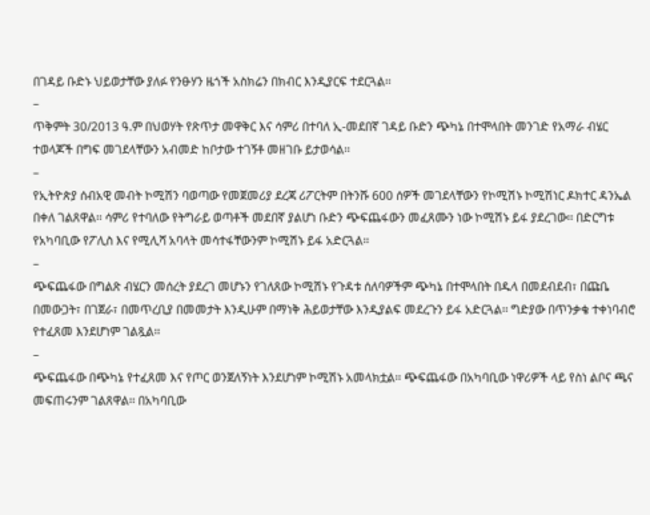በገዳይ ቡድኑ ህይወታቸው ያለፉ የንፁሃን ዜጎች አስክሬን በክብር እንዲያርፍ ተደርጓል፡፡
–
ጥቅምት 30/2013 ዓ.ም በህወሃት የጽጥታ መዋቅር እና ሳምሪ በተባለ ኢ-መደበኛ ገዳይ ቡድን ጭካኔ በተሞላበት መንገድ የአማራ ብሄር ተወላጆች በግፍ መገደላቸውን አብመድ ከቦታው ተገኝቶ መዘገቡ ይታወሳል፡፡
–
የኢትዮጵያ ሰብአዊ መብት ኮሚሽን ባወጣው የመጀመሪያ ደረጃ ሪፖርትም በትንሹ 600 ሰዎች መገደላቸውን የኮሚሽኑ ኮሚሽነር ዶክተር ዳንኤል በቀለ ገልጸዋል፡፡ ሳምሪ የተባለው የትግራይ ወጣቶች መደበኛ ያልሆነ ቡድን ጭፍጨፋውን መፈጸሙን ነው ኮሚሽኑ ይፋ ያደረገው፡፡ በድርግቱ የአካባቢው የፖሊስ እና የሚሊሻ አባላት መሳተፋቸውንም ኮሚሽኑ ይፋ አድርጓል፡፡
–
ጭፍጨፋው በግልጽ ብሄርን መሰረት ያደረገ መሆኑን የገለጸው ኮሚሽኑ የጉዳቱ ሰለባዎችም ጭካኔ በተሞላበት በዱላ በመደብደብ፣ በጩቤ በመውጋት፣ በገጀራ፣ በመጥረቢያ በመመታት እንዲሁም በማነቅ ሕይወታቸው እንዲያልፍ መደረጉን ይፋ አድርጓል፡፡ ግድያው በጥንቃቄ ተቀነባብሮ የተፈጸመ እንደሆነም ገልጿል፡፡
–
ጭፍጨፋው በጭካኔ የተፈጸመ እና የጦር ወንጀለኝነት እንደሆነም ኮሚሽኑ አመላክቷል፡፡ ጭፍጨፋው በአካባቢው ነዋሪዎች ላይ የስነ ልቦና ጫና መፍጠሩንም ገልጸዋል፡፡ በአካባቢው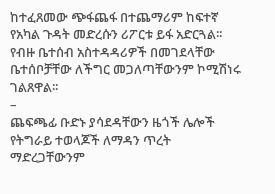ከተፈጸመው ጭፋጨፋ በተጨማሪም ከፍተኛ የአካል ጉዳት መድረሱን ሪፖርቱ ይፋ አድርጓል፡፡ የብዙ ቤተሰብ አስተዳዳሪዎች በመገደላቸው ቤተሰቦቻቸው ለችግር መጋለጣቸውንም ኮሚሽነሩ ገልጸዋል፡፡
–
ጨፍጫፊ ቡድኑ ያሳደዳቸውን ዜጎች ሌሎች የትግራይ ተወላጆች ለማዳን ጥረት ማድረጋቸውንም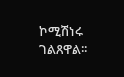ኮሚሽነሩ ገልጸዋል፡፡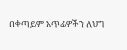በቀጣይም አጥፊዎችን ለህግ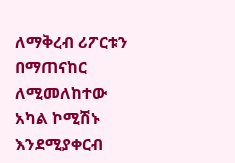ለማቅረብ ሪፖርቱን በማጠናከር ለሚመለከተው አካል ኮሚሽኑ እንደሚያቀርብ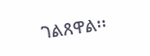ገልጸዋል፡፡